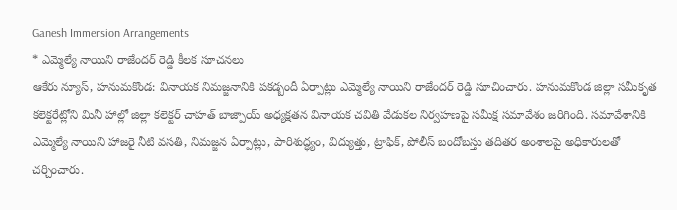Ganesh Immersion Arrangements
* ఎమ్మెల్యే నాయిని రాజేందర్ రెడ్డి కీలక సూచనలు
ఆకేరు న్యూస్, హనుమకొండ: వినాయక నిమజ్జనానికి పకడ్బందీ ఏర్పాట్లు ఎమ్మెల్యే నాయిని రాజేందర్ రెడ్డి సూచించారు. హనుమకొండ జిల్లా సమీకృత కలెక్టరేట్లోని మినీ హాల్లో జిల్లా కలెక్టర్ చాహత్ బాజ్పాయ్ అధ్యక్షతన వినాయక చవితి వేడుకల నిర్వహణపై సమీక్ష సమావేశం జరిగింది. సమావేశానికి ఎమ్మెల్యే నాయిని హాజరై నీటి వసతి, నిమజ్జన ఏర్పాట్లు, పారిశుద్ధ్యం, విద్యుత్తు, ట్రాఫిక్, పోలీస్ బందోబస్తు తదితర అంశాలపై అధికారులతో చర్చించారు.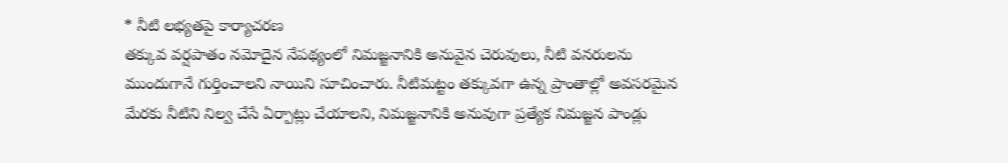* నీటి లభ్యతపై కార్యాచరణ
తక్కువ వర్షపాతం నమోదైన నేపథ్యంలో నిమజ్జనానికి అనువైన చెరువులు, నీటి వనరులను ముందుగానే గుర్తించాలని నాయిని సూచించారు. నీటిమట్టం తక్కువగా ఉన్న ప్రాంతాల్లో అవసరమైన మేరకు నీటిని నిల్వ చేసే ఏర్పాట్లు చేయాలని, నిమజ్జనానికి అనువుగా ప్రత్యేక నిమజ్జన పాండ్లు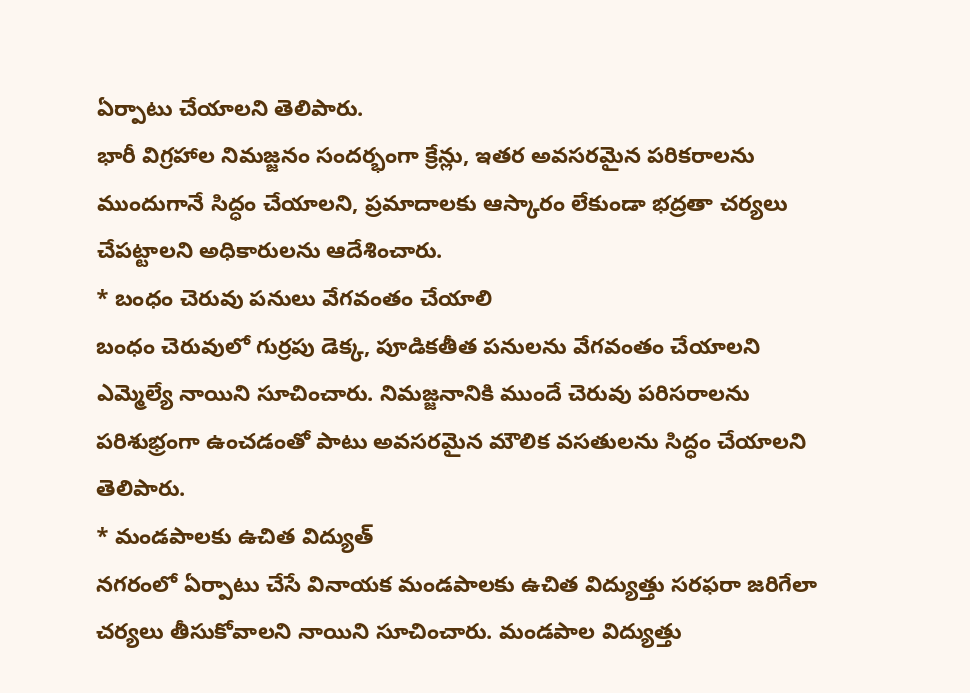ఏర్పాటు చేయాలని తెలిపారు.
భారీ విగ్రహాల నిమజ్జనం సందర్భంగా క్రేన్లు, ఇతర అవసరమైన పరికరాలను ముందుగానే సిద్ధం చేయాలని, ప్రమాదాలకు ఆస్కారం లేకుండా భద్రతా చర్యలు చేపట్టాలని అధికారులను ఆదేశించారు.
* బంధం చెరువు పనులు వేగవంతం చేయాలి
బంధం చెరువులో గుర్రపు డెక్క, పూడికతీత పనులను వేగవంతం చేయాలని ఎమ్మెల్యే నాయిని సూచించారు. నిమజ్జనానికి ముందే చెరువు పరిసరాలను పరిశుభ్రంగా ఉంచడంతో పాటు అవసరమైన మౌలిక వసతులను సిద్ధం చేయాలని తెలిపారు.
* మండపాలకు ఉచిత విద్యుత్
నగరంలో ఏర్పాటు చేసే వినాయక మండపాలకు ఉచిత విద్యుత్తు సరఫరా జరిగేలా చర్యలు తీసుకోవాలని నాయిని సూచించారు. మండపాల విద్యుత్తు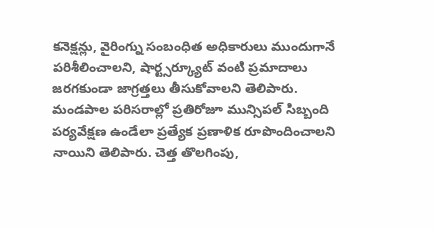కనెక్షన్లు, వైరింగ్ను సంబంధిత అధికారులు ముందుగానే పరిశీలించాలని, షార్ట్సర్క్యూట్ వంటి ప్రమాదాలు జరగకుండా జాగ్రత్తలు తీసుకోవాలని తెలిపారు. మండపాల పరిసరాల్లో ప్రతిరోజూ మున్సిపల్ సిబ్బంది పర్యవేక్షణ ఉండేలా ప్రత్యేక ప్రణాళిక రూపొందించాలని నాయిని తెలిపారు. చెత్త తొలగింపు,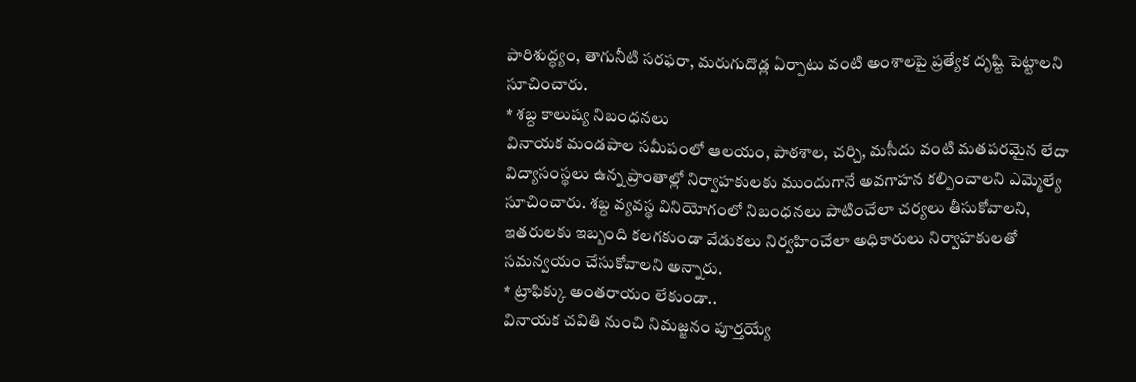పారిశుద్ధ్యం, తాగునీటి సరఫరా, మరుగుదొడ్ల ఏర్పాటు వంటి అంశాలపై ప్రత్యేక దృష్టి పెట్టాలని సూచించారు.
* శబ్ద కాలుష్య నిబంధనలు
వినాయక మండపాల సమీపంలో ఆలయం, పాఠశాల, చర్చి, మసీదు వంటి మతపరమైన లేదా విద్యాసంస్థలు ఉన్న ప్రాంతాల్లో నిర్వాహకులకు ముందుగానే అవగాహన కల్పించాలని ఎమ్మెల్యే సూచించారు. శబ్ద వ్యవస్థ వినియోగంలో నిబంధనలు పాటించేలా చర్యలు తీసుకోవాలని, ఇతరులకు ఇబ్బంది కలగకుండా వేడుకలు నిర్వహించేలా అధికారులు నిర్వాహకులతో సమన్వయం చేసుకోవాలని అన్నారు.
* ట్రాఫిక్కు అంతరాయం లేకుండా..
వినాయక చవితి నుంచి నిమజ్జనం పూర్తయ్యే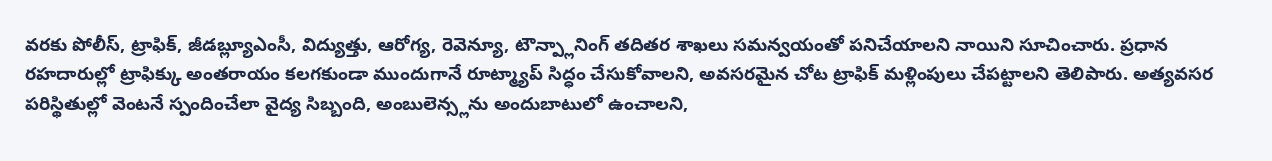వరకు పోలీస్, ట్రాఫిక్, జీడబ్ల్యూఎంసీ, విద్యుత్తు, ఆరోగ్య, రెవెన్యూ, టౌన్ప్లానింగ్ తదితర శాఖలు సమన్వయంతో పనిచేయాలని నాయిని సూచించారు. ప్రధాన రహదారుల్లో ట్రాఫిక్కు అంతరాయం కలగకుండా ముందుగానే రూట్మ్యాప్ సిద్ధం చేసుకోవాలని, అవసరమైన చోట ట్రాఫిక్ మళ్లింపులు చేపట్టాలని తెలిపారు. అత్యవసర పరిస్థితుల్లో వెంటనే స్పందించేలా వైద్య సిబ్బంది, అంబులెన్స్లను అందుబాటులో ఉంచాలని,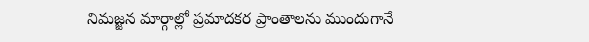నిమజ్జన మార్గాల్లో ప్రమాదకర ప్రాంతాలను ముందుగానే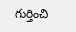గుర్తించి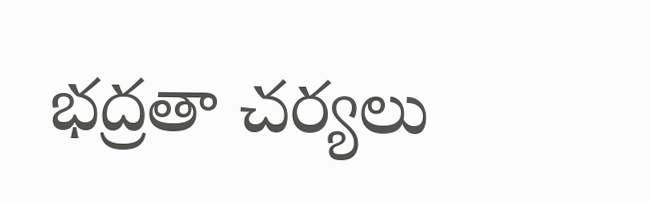భద్రతా చర్యలు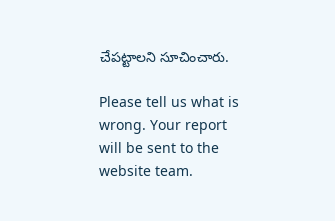చేపట్టాలని సూచించారు.

Please tell us what is wrong. Your report will be sent to the website team.